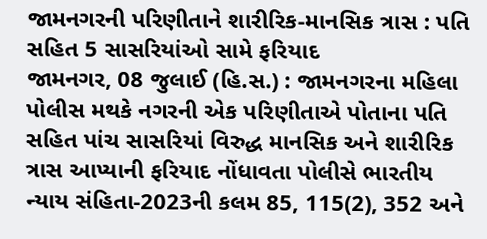જામનગરની પરિણીતાને શારીરિક-માનસિક ત્રાસ : પતિ સહિત 5 સાસરિયાંઓ સામે ફરિયાદ
જામનગર, 08 જુલાઈ (હિ.સ.) : જામનગરના મહિલા પોલીસ મથકે નગરની એક પરિણીતાએ પોતાના પતિ સહિત પાંચ સાસરિયાં વિરુદ્ધ માનસિક અને શારીરિક ત્રાસ આપ્યાની ફરિયાદ નોંધાવતા પોલીસે ભારતીય ન્યાય સંહિતા-2023ની કલમ 85, 115(2), 352 અને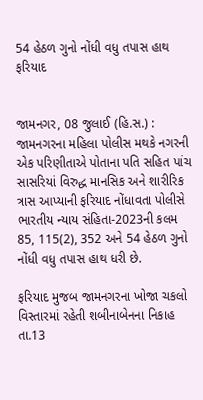54 હેઠળ ગુનો નોંધી વધુ તપાસ હાથ
ફરિયાદ


જામનગર, 08 જુલાઈ (હિ.સ.) : જામનગરના મહિલા પોલીસ મથકે નગરની એક પરિણીતાએ પોતાના પતિ સહિત પાંચ સાસરિયાં વિરુદ્ધ માનસિક અને શારીરિક ત્રાસ આપ્યાની ફરિયાદ નોંધાવતા પોલીસે ભારતીય ન્યાય સંહિતા-2023ની કલમ 85, 115(2), 352 અને 54 હેઠળ ગુનો નોંધી વધુ તપાસ હાથ ધરી છે.

ફરિયાદ મુજબ જામનગરના ખોજા ચકલો વિસ્તારમાં રહેતી શબીનાબેનના નિકાહ તા.13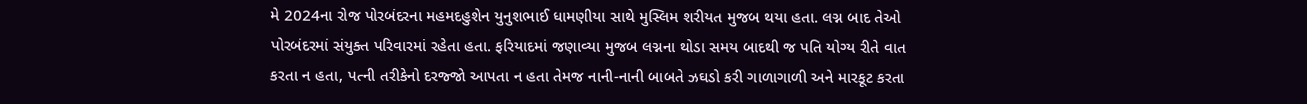મે 2024ના રોજ પોરબંદરના મહમદહુશેન યુનુશભાઈ ધામણીયા સાથે મુસ્લિમ શરીયત મુજબ થયા હતા. લગ્ન બાદ તેઓ પોરબંદરમાં સંયુક્ત પરિવારમાં રહેતા હતા. ફરિયાદમાં જણાવ્યા મુજબ લગ્નના થોડા સમય બાદથી જ પતિ યોગ્ય રીતે વાત કરતા ન હતા, પત્ની તરીકેનો દરજ્જો આપતા ન હતા તેમજ નાની-નાની બાબતે ઝઘડો કરી ગાળાગાળી અને મારકૂટ કરતા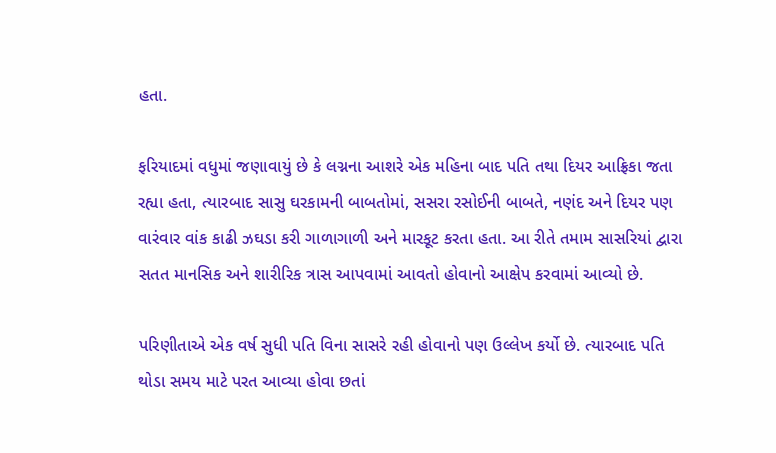હતા.

ફરિયાદમાં વધુમાં જણાવાયું છે કે લગ્નના આશરે એક મહિના બાદ પતિ તથા દિયર આફ્રિકા જતા રહ્યા હતા, ત્યારબાદ સાસુ ઘરકામની બાબતોમાં, સસરા રસોઈની બાબતે, નણંદ અને દિયર પણ વારંવાર વાંક કાઢી ઝઘડા કરી ગાળાગાળી અને મારકૂટ કરતા હતા. આ રીતે તમામ સાસરિયાં દ્વારા સતત માનસિક અને શારીરિક ત્રાસ આપવામાં આવતો હોવાનો આક્ષેપ કરવામાં આવ્યો છે.

પરિણીતાએ એક વર્ષ સુધી પતિ વિના સાસરે રહી હોવાનો પણ ઉલ્લેખ કર્યો છે. ત્યારબાદ પતિ થોડા સમય માટે પરત આવ્યા હોવા છતાં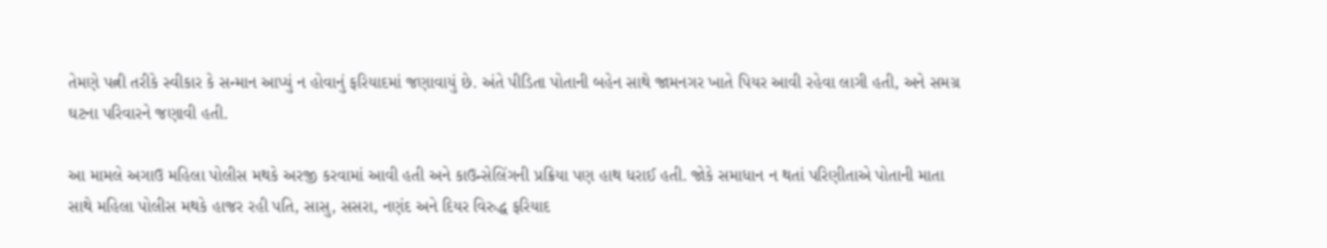તેમણે પત્ની તરીકે સ્વીકાર કે સન્માન આપ્યું ન હોવાનું ફરિયાદમાં જણાવાયું છે. અંતે પીડિતા પોતાની બહેન સાથે જામનગર ખાતે પિયર આવી રહેવા લાગી હતી, અને સમગ્ર ઘટના પરિવારને જણાવી હતી.

આ મામલે અગાઉ મહિલા પોલીસ મથકે અરજી કરવામાં આવી હતી અને કાઉન્સેલિંગની પ્રક્રિયા પણ હાથ ધરાઈ હતી. જોકે સમાધાન ન થતાં પરિણીતાએ પોતાની માતા સાથે મહિલા પોલીસ મથકે હાજર રહી પતિ, સાસુ, સસરા, નણંદ અને દિયર વિરુદ્ધ ફરિયાદ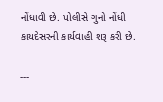નોંધાવી છે. પોલીસે ગુનો નોંધી કાયદેસરની કાર્યવાહી શરૂ કરી છે.

---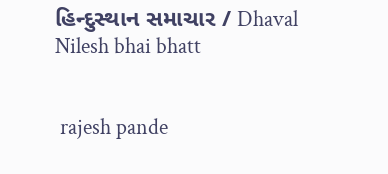હિન્દુસ્થાન સમાચાર / Dhaval Nilesh bhai bhatt


 rajesh pande